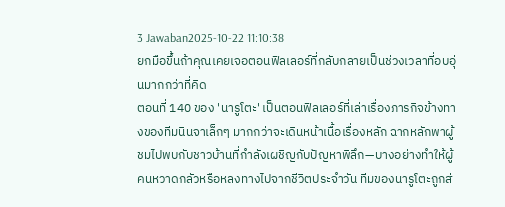3 Jawaban2025-10-22 11:10:38
ยกมือขึ้นถ้าคุณเคยเจอตอนฟิลเลอร์ที่กลับกลายเป็นช่วงเวลาที่อบอุ่นมากกว่าที่คิด
ตอนที่ 140 ของ 'นารูโตะ' เป็นตอนฟิลเลอร์ที่เล่าเรื่องภารกิจข้างทางของทีมนินจาเล็กๆ มากกว่าจะเดินหน้าเนื้อเรื่องหลัก ฉากหลักพาผู้ชมไปพบกับชาวบ้านที่กำลังเผชิญกับปัญหาพิลึก—บางอย่างทำให้ผู้คนหวาดกลัวหรือหลงทางไปจากชีวิตประจำวัน ทีมของนารูโตะถูกส่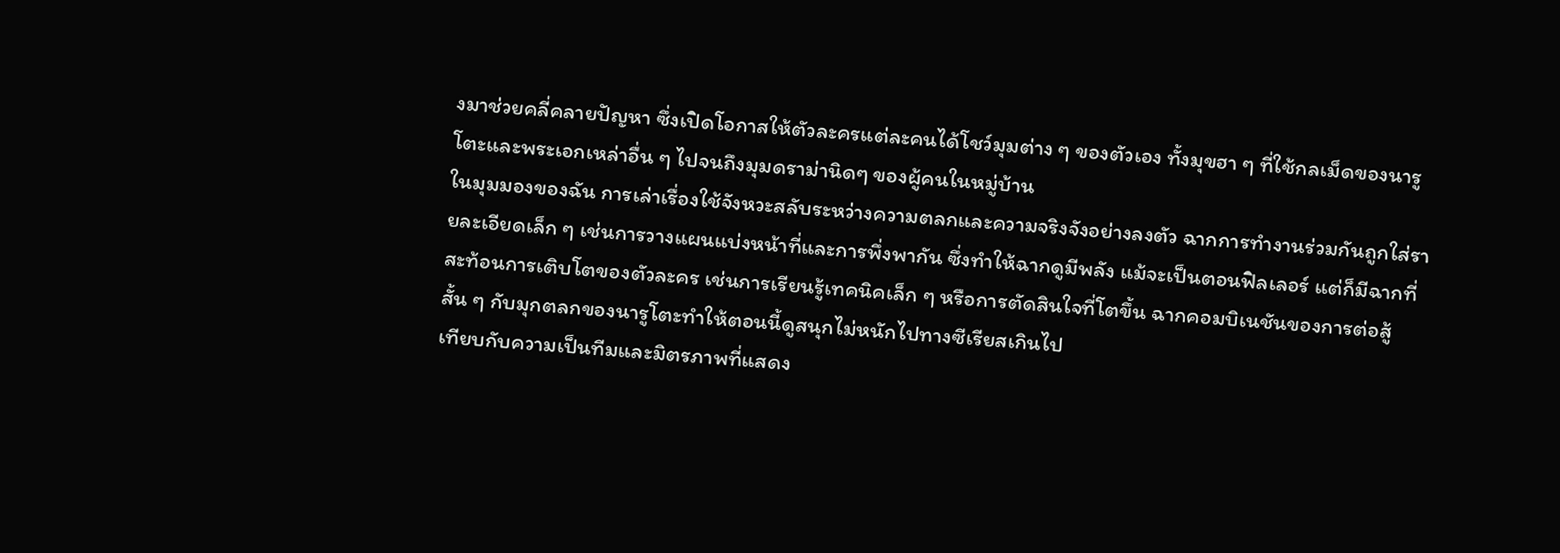งมาช่วยคลี่คลายปัญหา ซึ่งเปิดโอกาสให้ตัวละครแต่ละคนได้โชว์มุมต่าง ๆ ของตัวเอง ทั้งมุขฮา ๆ ที่ใช้กลเม็ดของนารูโตะและพระเอกเหล่าอื่น ๆ ไปจนถึงมุมดราม่านิดๆ ของผู้คนในหมู่บ้าน
ในมุมมองของฉัน การเล่าเรื่องใช้จังหวะสลับระหว่างความตลกและความจริงจังอย่างลงตัว ฉากการทำงานร่วมกันถูกใส่รายละเอียดเล็ก ๆ เช่นการวางแผนแบ่งหน้าที่และการพึ่งพากัน ซึ่งทำให้ฉากดูมีพลัง แม้จะเป็นตอนฟิลเลอร์ แต่ก็มีฉากที่สะท้อนการเติบโตของตัวละคร เช่นการเรียนรู้เทคนิคเล็ก ๆ หรือการตัดสินใจที่โตขึ้น ฉากคอมบิเนชันของการต่อสู้สั้น ๆ กับมุกตลกของนารูโตะทำให้ตอนนี้ดูสนุกไม่หนักไปทางซีเรียสเกินไป
เทียบกับความเป็นทีมและมิตรภาพที่แสดง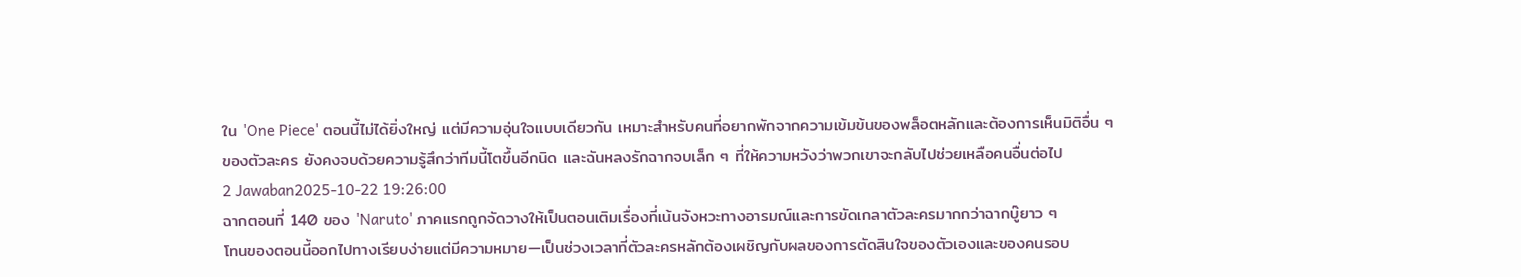ใน 'One Piece' ตอนนี้ไม่ได้ยิ่งใหญ่ แต่มีความอุ่นใจแบบเดียวกัน เหมาะสำหรับคนที่อยากพักจากความเข้มข้นของพล็อตหลักและต้องการเห็นมิติอื่น ๆ ของตัวละคร ยังคงจบด้วยความรู้สึกว่าทีมนี้โตขึ้นอีกนิด และฉันหลงรักฉากจบเล็ก ๆ ที่ให้ความหวังว่าพวกเขาจะกลับไปช่วยเหลือคนอื่นต่อไป
2 Jawaban2025-10-22 19:26:00
ฉากตอนที่ 140 ของ 'Naruto' ภาคแรกถูกจัดวางให้เป็นตอนเติมเรื่องที่เน้นจังหวะทางอารมณ์และการขัดเกลาตัวละครมากกว่าฉากบู๊ยาว ๆ
โทนของตอนนี้ออกไปทางเรียบง่ายแต่มีความหมาย—เป็นช่วงเวลาที่ตัวละครหลักต้องเผชิญกับผลของการตัดสินใจของตัวเองและของคนรอบ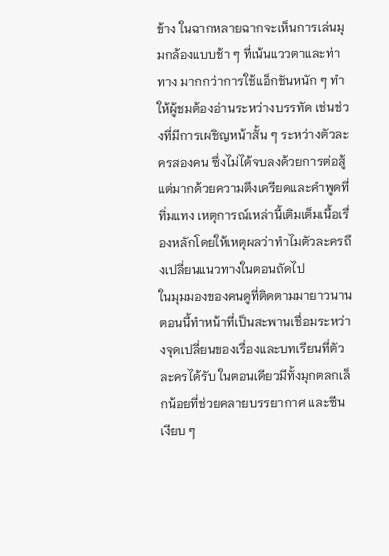ข้าง ในฉากหลายฉากจะเห็นการเล่นมุมกล้องแบบช้า ๆ ที่เน้นแววตาและท่าทาง มากกว่าการใช้แอ็กชันหนัก ๆ ทำให้ผู้ชมต้องอ่านระหว่างบรรทัด เช่นช่วงที่มีการเผชิญหน้าสั้น ๆ ระหว่างตัวละครสองคน ซึ่งไม่ได้จบลงด้วยการต่อสู้แต่มากด้วยความตึงเครียดและคำพูดที่ทิ่มแทง เหตุการณ์เหล่านี้เติมเต็มเนื้อเรื่องหลักโดยให้เหตุผลว่าทำไมตัวละครถึงเปลี่ยนแนวทางในตอนถัดไป
ในมุมมองของคนดูที่ติดตามมายาวนาน ตอนนี้ทำหน้าที่เป็นสะพานเชื่อมระหว่างจุดเปลี่ยนของเรื่องและบทเรียนที่ตัวละครได้รับ ในตอนเดียวมีทั้งมุกตลกเล็กน้อยที่ช่วยคลายบรรยากาศ และซีนเงียบ ๆ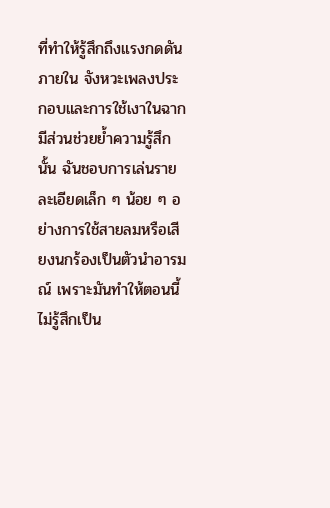ที่ทำให้รู้สึกถึงแรงกดดันภายใน จังหวะเพลงประกอบและการใช้เงาในฉากมีส่วนช่วยย้ำความรู้สึกนั้น ฉันชอบการเล่นรายละเอียดเล็ก ๆ น้อย ๆ อย่างการใช้สายลมหรือเสียงนกร้องเป็นตัวนำอารมณ์ เพราะมันทำให้ตอนนี้ไม่รู้สึกเป็น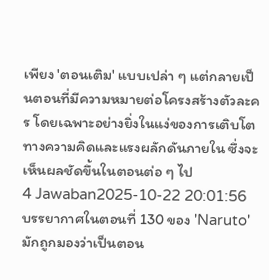เพียง 'ตอนเติม' แบบเปล่า ๆ แต่กลายเป็นตอนที่มีความหมายต่อโครงสร้างตัวละคร โดยเฉพาะอย่างยิ่งในแง่ของการเติบโตทางความคิดและแรงผลักดันภายใน ซึ่งจะเห็นผลชัดขึ้นในตอนต่อ ๆ ไป
4 Jawaban2025-10-22 20:01:56
บรรยากาศในตอนที่ 130 ของ 'Naruto' มักถูกมองว่าเป็นตอน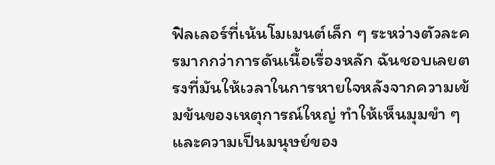ฟิลเลอร์ที่เน้นโมเมนต์เล็ก ๆ ระหว่างตัวละครมากกว่าการดันเนื้อเรื่องหลัก ฉันชอบเลยตรงที่มันให้เวลาในการหายใจหลังจากความเข้มข้นของเหตุการณ์ใหญ่ ทำให้เห็นมุมขำ ๆ และความเป็นมนุษย์ของ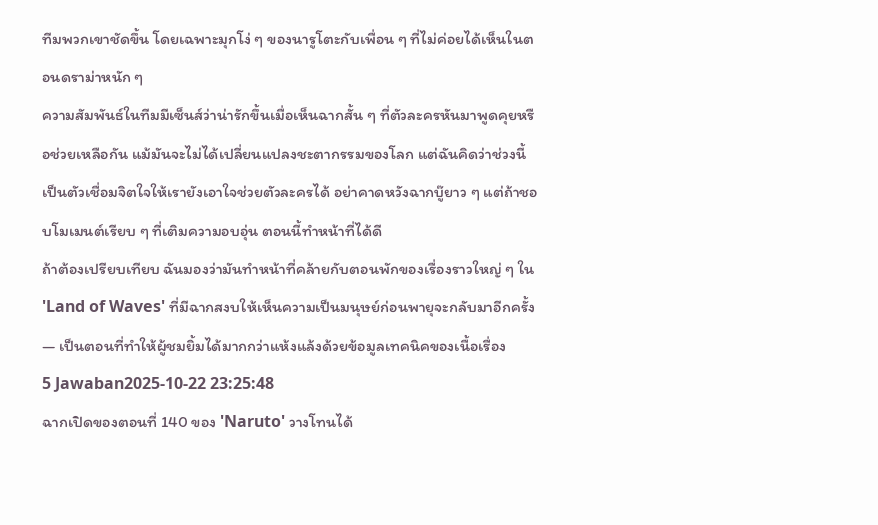ทีมพวกเขาชัดขึ้น โดยเฉพาะมุกโง่ ๆ ของนารูโตะกับเพื่อน ๆ ที่ไม่ค่อยได้เห็นในตอนดราม่าหนัก ๆ
ความสัมพันธ์ในทีมมีเซ็นส์ว่าน่ารักขึ้นเมื่อเห็นฉากสั้น ๆ ที่ตัวละครหันมาพูดคุยหรือช่วยเหลือกัน แม้มันจะไม่ได้เปลี่ยนแปลงชะตากรรมของโลก แต่ฉันคิดว่าช่วงนี้เป็นตัวเชื่อมจิตใจให้เรายังเอาใจช่วยตัวละครได้ อย่าคาดหวังฉากบู๊ยาว ๆ แต่ถ้าชอบโมเมนต์เรียบ ๆ ที่เติมความอบอุ่น ตอนนี้ทำหน้าที่ได้ดี
ถ้าต้องเปรียบเทียบ ฉันมองว่ามันทำหน้าที่คล้ายกับตอนพักของเรื่องราวใหญ่ ๆ ใน 'Land of Waves' ที่มีฉากสงบให้เห็นความเป็นมนุษย์ก่อนพายุจะกลับมาอีกครั้ง — เป็นตอนที่ทำให้ผู้ชมยิ้มได้มากกว่าแห้งแล้งด้วยข้อมูลเทคนิคของเนื้อเรื่อง
5 Jawaban2025-10-22 23:25:48
ฉากเปิดของตอนที่ 140 ของ 'Naruto' วางโทนได้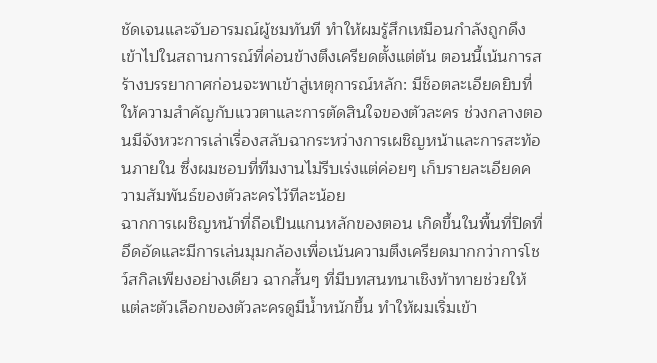ชัดเจนและจับอารมณ์ผู้ชมทันที ทำให้ผมรู้สึกเหมือนกำลังถูกดึงเข้าไปในสถานการณ์ที่ค่อนข้างตึงเครียดตั้งแต่ต้น ตอนนี้เน้นการสร้างบรรยากาศก่อนจะพาเข้าสู่เหตุการณ์หลัก: มีช็อตละเอียดยิบที่ให้ความสำคัญกับแววตาและการตัดสินใจของตัวละคร ช่วงกลางตอนมีจังหวะการเล่าเรื่องสลับฉากระหว่างการเผชิญหน้าและการสะท้อนภายใน ซึ่งผมชอบที่ทีมงานไม่รีบเร่งแต่ค่อยๆ เก็บรายละเอียดความสัมพันธ์ของตัวละครไว้ทีละน้อย
ฉากการเผชิญหน้าที่ถือเป็นแกนหลักของตอน เกิดขึ้นในพื้นที่ปิดที่อึดอัดและมีการเล่นมุมกล้องเพื่อเน้นความตึงเครียดมากกว่าการโชว์สกิลเพียงอย่างเดียว ฉากสั้นๆ ที่มีบทสนทนาเชิงท้าทายช่วยให้แต่ละตัวเลือกของตัวละครดูมีน้ำหนักขึ้น ทำให้ผมเริ่มเข้า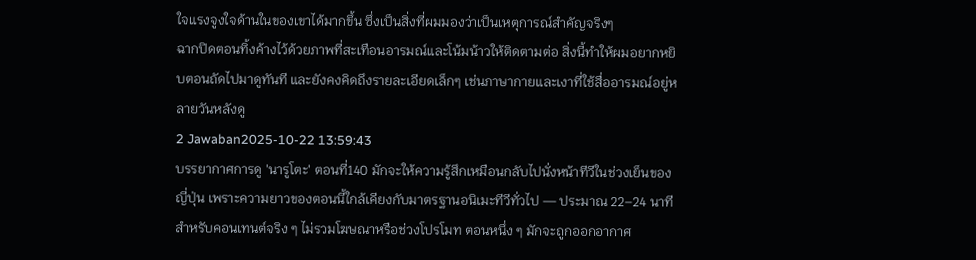ใจแรงจูงใจด้านในของเขาได้มากขึ้น ซึ่งเป็นสิ่งที่ผมมองว่าเป็นเหตุการณ์สำคัญจริงๆ
ฉากปิดตอนทิ้งค้างไว้ด้วยภาพที่สะเทือนอารมณ์และโน้มน้าวให้ติดตามต่อ สิ่งนี้ทำให้ผมอยากหยิบตอนถัดไปมาดูทันที และยังคงคิดถึงรายละเอียดเล็กๆ เช่นภาษากายและเงาที่ใช้สื่ออารมณ์อยู่หลายวันหลังดู
2 Jawaban2025-10-22 13:59:43
บรรยากาศการดู 'นารูโตะ' ตอนที่140 มักจะให้ความรู้สึกเหมือนกลับไปนั่งหน้าทีวีในช่วงเย็นของญี่ปุ่น เพราะความยาวของตอนนี้ใกล้เคียงกับมาตรฐานอนิเมะทีวีทั่วไป — ประมาณ 22–24 นาทีสำหรับคอนเทนต์จริง ๆ ไม่รวมโฆษณาหรือช่วงโปรโมท ตอนหนึ่ง ๆ มักจะถูกออกอากาศ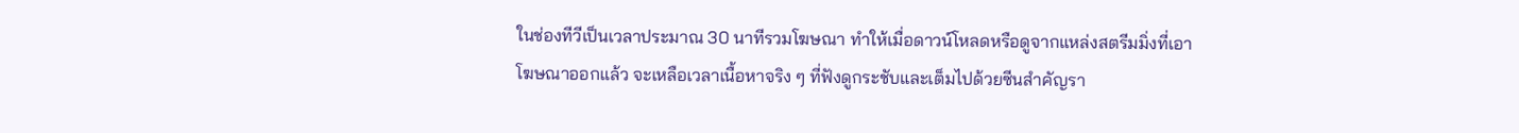ในช่องทีวีเป็นเวลาประมาณ 30 นาทีรวมโฆษณา ทำให้เมื่อดาวน์โหลดหรือดูจากแหล่งสตรีมมิ่งที่เอาโฆษณาออกแล้ว จะเหลือเวลาเนื้อหาจริง ๆ ที่ฟังดูกระชับและเต็มไปด้วยซีนสำคัญรา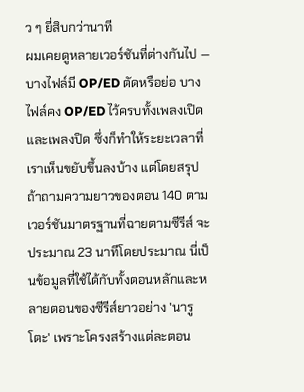ว ๆ ยี่สิบกว่านาที
ผมเคยดูหลายเวอร์ชันที่ต่างกันไป — บางไฟล์มี OP/ED ตัดหรือย่อ บางไฟล์คง OP/ED ไว้ครบทั้งเพลงเปิดและเพลงปิด ซึ่งก็ทำให้ระยะเวลาที่เราเห็นขยับขึ้นลงบ้าง แต่โดยสรุปถ้าถามความยาวของตอน 140 ตามเวอร์ชันมาตรฐานที่ฉายตามซีรีส์ จะประมาณ 23 นาทีโดยประมาณ นี่เป็นข้อมูลที่ใช้ได้กับทั้งตอนหลักและหลายตอนของซีรีส์ยาวอย่าง 'นารูโตะ' เพราะโครงสร้างแต่ละตอน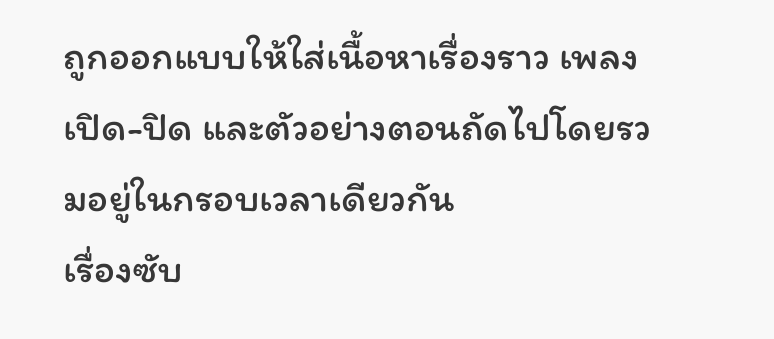ถูกออกแบบให้ใส่เนื้อหาเรื่องราว เพลงเปิด-ปิด และตัวอย่างตอนถัดไปโดยรวมอยู่ในกรอบเวลาเดียวกัน
เรื่องซับ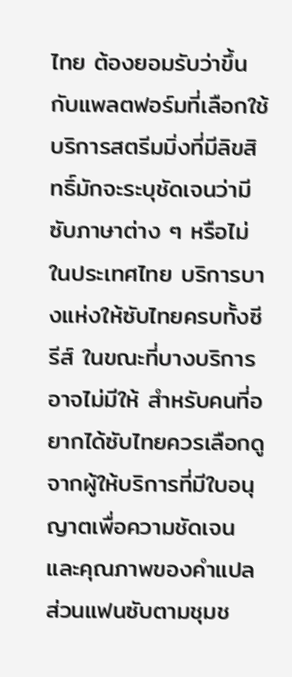ไทย ต้องยอมรับว่าขึ้นกับแพลตฟอร์มที่เลือกใช้ บริการสตรีมมิ่งที่มีลิขสิทธิ์มักจะระบุชัดเจนว่ามีซับภาษาต่าง ๆ หรือไม่ ในประเทศไทย บริการบางแห่งให้ซับไทยครบทั้งซีรีส์ ในขณะที่บางบริการอาจไม่มีให้ สำหรับคนที่อยากได้ซับไทยควรเลือกดูจากผู้ให้บริการที่มีใบอนุญาตเพื่อความชัดเจนและคุณภาพของคำแปล ส่วนแฟนซับตามชุมช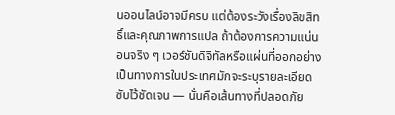นออนไลน์อาจมีครบ แต่ต้องระวังเรื่องลิขสิทธิ์และคุณภาพการแปล ถ้าต้องการความแน่นอนจริง ๆ เวอร์ชันดิจิทัลหรือแผ่นที่ออกอย่างเป็นทางการในประเทศมักจะระบุรายละเอียดซับไว้ชัดเจน — นั่นคือเส้นทางที่ปลอดภัย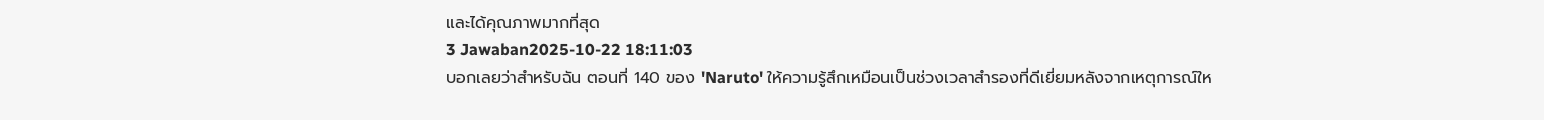และได้คุณภาพมากที่สุด
3 Jawaban2025-10-22 18:11:03
บอกเลยว่าสำหรับฉัน ตอนที่ 140 ของ 'Naruto' ให้ความรู้สึกเหมือนเป็นช่วงเวลาสำรองที่ดีเยี่ยมหลังจากเหตุการณ์ให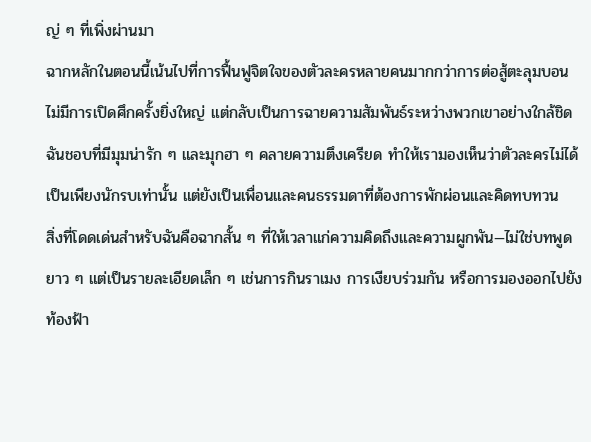ญ่ ๆ ที่เพิ่งผ่านมา
ฉากหลักในตอนนี้เน้นไปที่การฟื้นฟูจิตใจของตัวละครหลายคนมากกว่าการต่อสู้ตะลุมบอน ไม่มีการเปิดศึกครั้งยิ่งใหญ่ แต่กลับเป็นการฉายความสัมพันธ์ระหว่างพวกเขาอย่างใกล้ชิด ฉันชอบที่มีมุมน่ารัก ๆ และมุกฮา ๆ คลายความตึงเครียด ทำให้เรามองเห็นว่าตัวละครไม่ได้เป็นเพียงนักรบเท่านั้น แต่ยังเป็นเพื่อนและคนธรรมดาที่ต้องการพักผ่อนและคิดทบทวน
สิ่งที่โดดเด่นสำหรับฉันคือฉากสั้น ๆ ที่ให้เวลาแก่ความคิดถึงและความผูกพัน—ไม่ใช่บทพูดยาว ๆ แต่เป็นรายละเอียดเล็ก ๆ เช่นการกินราเมง การเงียบร่วมกัน หรือการมองออกไปยังท้องฟ้า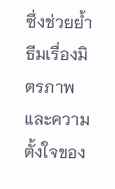ซึ่งช่วยย้ำธีมเรื่องมิตรภาพและความตั้งใจของ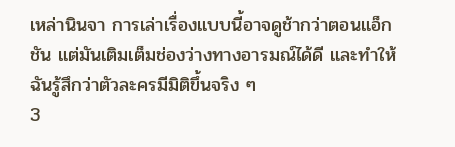เหล่านินจา การเล่าเรื่องแบบนี้อาจดูช้ากว่าตอนแอ็กชัน แต่มันเติมเต็มช่องว่างทางอารมณ์ได้ดี และทำให้ฉันรู้สึกว่าตัวละครมีมิติขึ้นจริง ๆ
3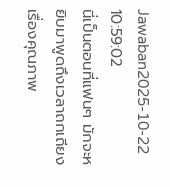Jawaban2025-10-22 10:59:02
นี่เป็นตอนที่แฟนๆ มักจะหยิบมาพูดถึงเวลาถกเถียงเรื่องคุณภาพ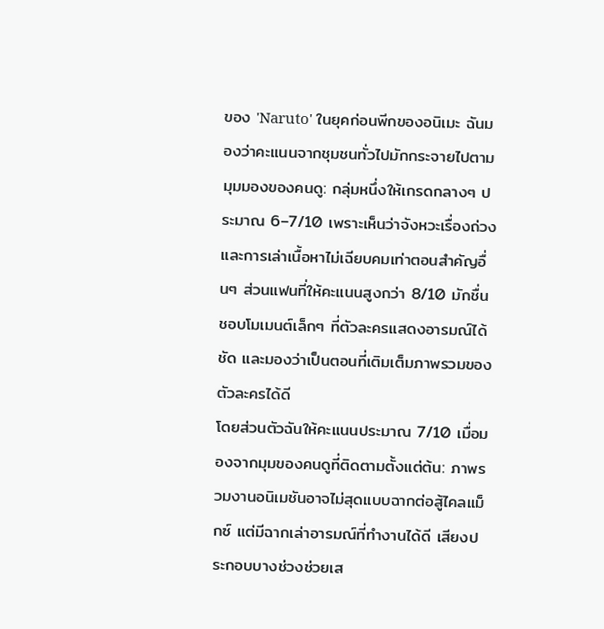ของ 'Naruto' ในยุคก่อนพีกของอนิเมะ ฉันมองว่าคะแนนจากชุมชนทั่วไปมักกระจายไปตามมุมมองของคนดู: กลุ่มหนึ่งให้เกรดกลางๆ ประมาณ 6–7/10 เพราะเห็นว่าจังหวะเรื่องถ่วงและการเล่าเนื้อหาไม่เฉียบคมเท่าตอนสำคัญอื่นๆ ส่วนแฟนที่ให้คะแนนสูงกว่า 8/10 มักชื่นชอบโมเมนต์เล็กๆ ที่ตัวละครแสดงอารมณ์ได้ชัด และมองว่าเป็นตอนที่เติมเต็มภาพรวมของตัวละครได้ดี
โดยส่วนตัวฉันให้คะแนนประมาณ 7/10 เมื่อมองจากมุมของคนดูที่ติดตามตั้งแต่ต้น: ภาพรวมงานอนิเมชันอาจไม่สุดแบบฉากต่อสู้ไคลแม็กซ์ แต่มีฉากเล่าอารมณ์ที่ทำงานได้ดี เสียงประกอบบางช่วงช่วยเส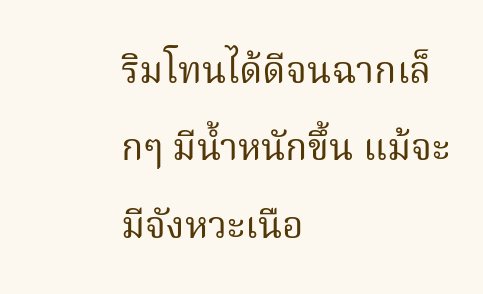ริมโทนได้ดีจนฉากเล็กๆ มีน้ำหนักขึ้น แม้จะมีจังหวะเนือ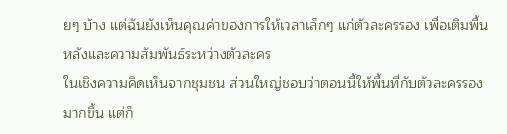ยๆ บ้าง แต่ฉันยังเห็นคุณค่าของการให้เวลาเล็กๆ แก่ตัวละครรอง เพื่อเติมพื้นหลังและความสัมพันธ์ระหว่างตัวละคร
ในเชิงความคิดเห็นจากชุมชน ส่วนใหญ่ชอบว่าตอนนี้ให้พื้นที่กับตัวละครรองมากขึ้น แต่ก็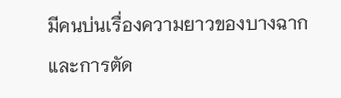มีคนบ่นเรื่องความยาวของบางฉากและการตัด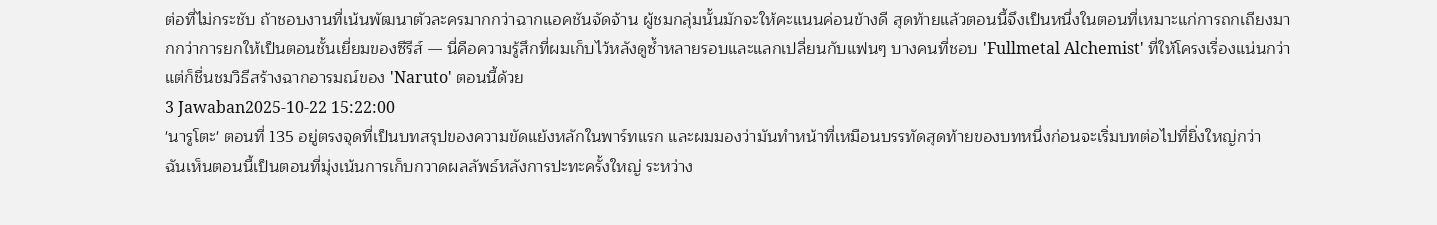ต่อที่ไม่กระชับ ถ้าชอบงานที่เน้นพัฒนาตัวละครมากกว่าฉากแอคชันจัดจ้าน ผู้ชมกลุ่มนั้นมักจะให้คะแนนค่อนข้างดี สุดท้ายแล้วตอนนี้จึงเป็นหนึ่งในตอนที่เหมาะแก่การถกเถียงมากกว่าการยกให้เป็นตอนชั้นเยี่ยมของซีรีส์ — นี่คือความรู้สึกที่ผมเก็บไว้หลังดูซ้ำหลายรอบและแลกเปลี่ยนกับแฟนๆ บางคนที่ชอบ 'Fullmetal Alchemist' ที่ให้โครงเรื่องแน่นกว่า แต่ก็ชื่นชมวิธีสร้างฉากอารมณ์ของ 'Naruto' ตอนนี้ด้วย
3 Jawaban2025-10-22 15:22:00
'นารูโตะ' ตอนที่ 135 อยู่ตรงจุดที่เป็นบทสรุปของความขัดแย้งหลักในพาร์ทแรก และผมมองว่ามันทำหน้าที่เหมือนบรรทัดสุดท้ายของบทหนึ่งก่อนจะเริ่มบทต่อไปที่ยิ่งใหญ่กว่า
ฉันเห็นตอนนี้เป็นตอนที่มุ่งเน้นการเก็บกวาดผลลัพธ์หลังการปะทะครั้งใหญ่ ระหว่าง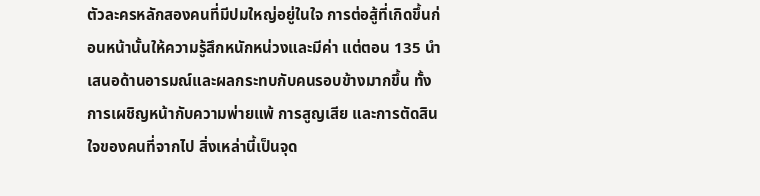ตัวละครหลักสองคนที่มีปมใหญ่อยู่ในใจ การต่อสู้ที่เกิดขึ้นก่อนหน้านั้นให้ความรู้สึกหนักหน่วงและมีค่า แต่ตอน 135 นำเสนอด้านอารมณ์และผลกระทบกับคนรอบข้างมากขึ้น ทั้งการเผชิญหน้ากับความพ่ายแพ้ การสูญเสีย และการตัดสินใจของคนที่จากไป สิ่งเหล่านี้เป็นจุด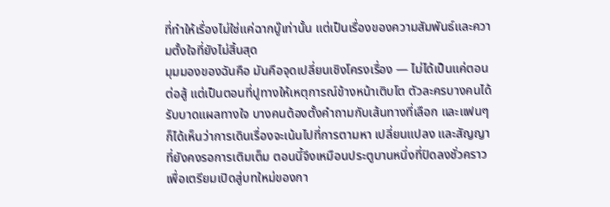ที่ทำให้เรื่องไม่ใช่แค่ฉากบู๊เท่านั้น แต่เป็นเรื่องของความสัมพันธ์และความตั้งใจที่ยังไม่สิ้นสุด
มุมมองของฉันคือ มันคือจุดเปลี่ยนเชิงโครงเรื่อง — ไม่ได้เป็นแค่ตอนต่อสู้ แต่เป็นตอนที่ปูทางให้เหตุการณ์ข้างหน้าเติบโต ตัวละครบางคนได้รับบาดแผลทางใจ บางคนต้องตั้งคำถามกับเส้นทางที่เลือก และแฟนๆ ก็ได้เห็นว่าการเดินเรื่องจะเน้นไปที่การตามหา เปลี่ยนแปลง และสัญญาที่ยังคงรอการเติมเต็ม ตอนนี้จึงเหมือนประตูบานหนึ่งที่ปิดลงชั่วคราว เพื่อเตรียมเปิดสู่บทใหม่ของกา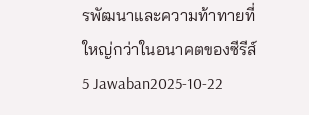รพัฒนาและความท้าทายที่ใหญ่กว่าในอนาคตของซีรีส์
5 Jawaban2025-10-22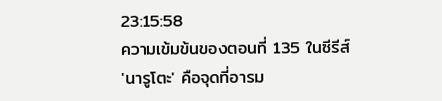23:15:58
ความเข้มข้นของตอนที่ 135 ในซีรีส์ 'นารูโตะ' คือจุดที่อารม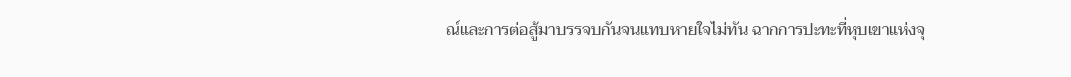ณ์และการต่อสู้มาบรรจบกันจนแทบหายใจไม่ทัน ฉากการปะทะที่หุบเขาแห่งจุ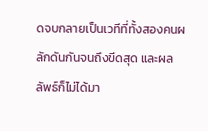ดจบกลายเป็นเวทีที่ทั้งสองคนผลักดันกันจนถึงขีดสุด และผลลัพธ์ก็ไม่ได้มา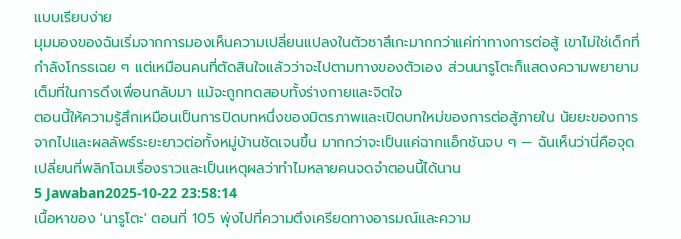แบบเรียบง่าย
มุมมองของฉันเริ่มจากการมองเห็นความเปลี่ยนแปลงในตัวซาสึเกะมากกว่าแค่ท่าทางการต่อสู้ เขาไม่ใช่เด็กที่กำลังโกรธเฉย ๆ แต่เหมือนคนที่ตัดสินใจแล้วว่าจะไปตามทางของตัวเอง ส่วนนารูโตะก็แสดงความพยายามเต็มที่ในการดึงเพื่อนกลับมา แม้จะถูกทดสอบทั้งร่างกายและจิตใจ
ตอนนี้ให้ความรู้สึกเหมือนเป็นการปิดบทหนึ่งของมิตรภาพและเปิดบทใหม่ของการต่อสู้ภายใน นัยยะของการจากไปและผลลัพธ์ระยะยาวต่อทั้งหมู่บ้านชัดเจนขึ้น มากกว่าจะเป็นแค่ฉากแอ็กชันจบ ๆ — ฉันเห็นว่านี่คือจุดเปลี่ยนที่พลิกโฉมเรื่องราวและเป็นเหตุผลว่าทำไมหลายคนจดจำตอนนี้ได้นาน
5 Jawaban2025-10-22 23:58:14
เนื้อหาของ 'นารูโตะ' ตอนที่ 105 พุ่งไปที่ความตึงเครียดทางอารมณ์และความ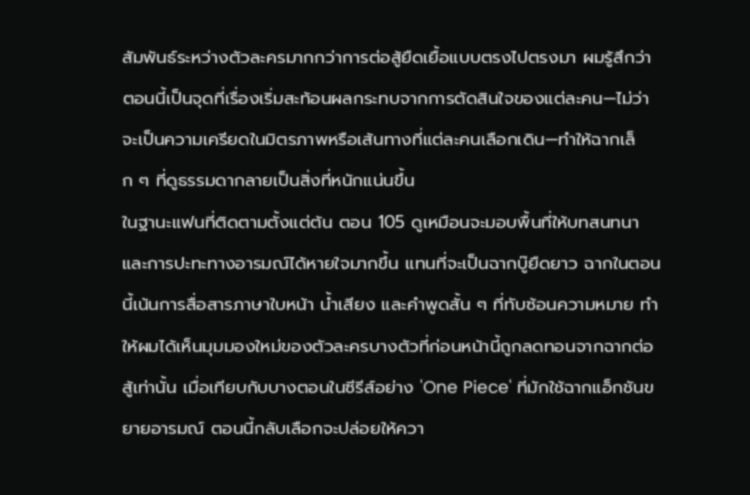สัมพันธ์ระหว่างตัวละครมากกว่าการต่อสู้ยืดเยื้อแบบตรงไปตรงมา ผมรู้สึกว่าตอนนี้เป็นจุดที่เรื่องเริ่มสะท้อนผลกระทบจากการตัดสินใจของแต่ละคน—ไม่ว่าจะเป็นความเครียดในมิตรภาพหรือเส้นทางที่แต่ละคนเลือกเดิน—ทำให้ฉากเล็ก ๆ ที่ดูธรรมดากลายเป็นสิ่งที่หนักแน่นขึ้น
ในฐานะแฟนที่ติดตามตั้งแต่ต้น ตอน 105 ดูเหมือนจะมอบพื้นที่ให้บทสนทนาและการปะทะทางอารมณ์ได้หายใจมากขึ้น แทนที่จะเป็นฉากบู๊ยืดยาว ฉากในตอนนี้เน้นการสื่อสารภาษาใบหน้า น้ำเสียง และคำพูดสั้น ๆ ที่ทับซ้อนความหมาย ทำให้ผมได้เห็นมุมมองใหม่ของตัวละครบางตัวที่ก่อนหน้านี้ถูกลดทอนจากฉากต่อสู้เท่านั้น เมื่อเทียบกับบางตอนในซีรีส์อย่าง 'One Piece' ที่มักใช้ฉากแอ็กชันขยายอารมณ์ ตอนนี้กลับเลือกจะปล่อยให้ควา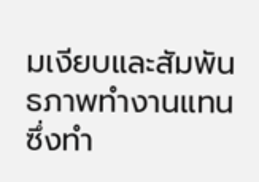มเงียบและสัมพันธภาพทำงานแทน ซึ่งทำ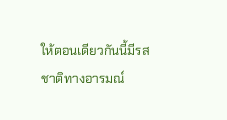ให้ตอนเดียวกันนี้มีรสชาติทางอารมณ์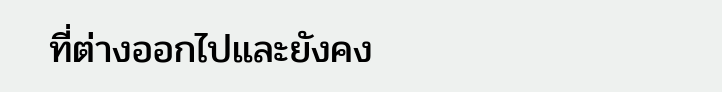ที่ต่างออกไปและยังคง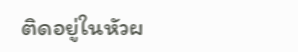ติดอยู่ในหัวผ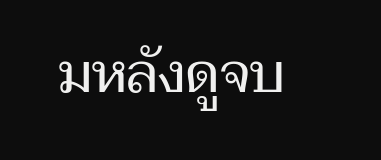มหลังดูจบ